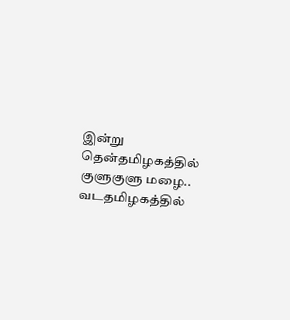இன்று தென்தமிழகத்தில் குளுகுளு மழை.. வடதமிழகத்தில்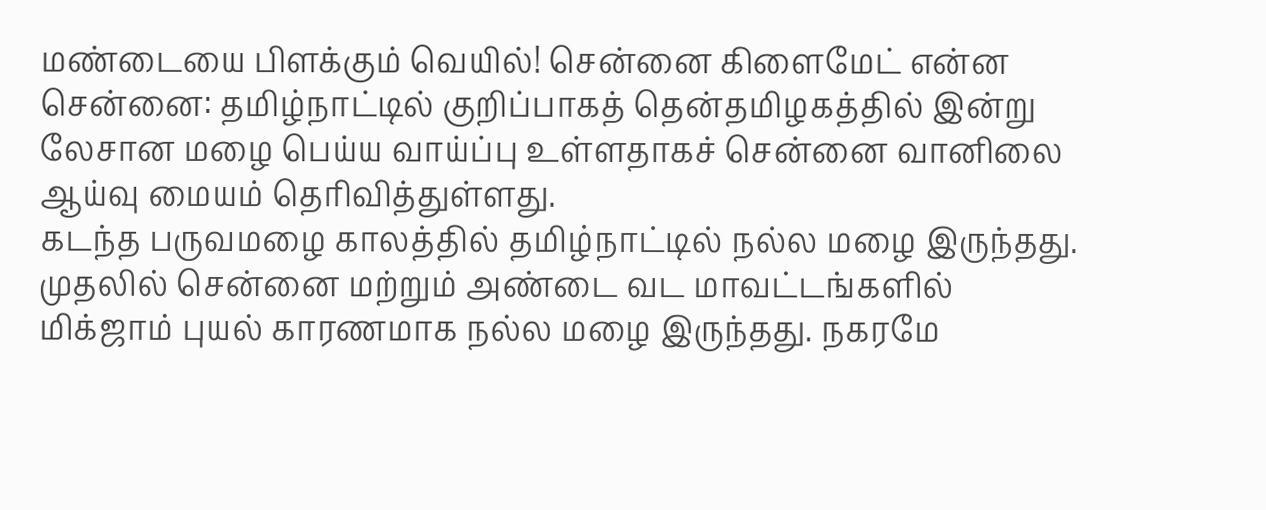மண்டையை பிளக்கும் வெயில்! சென்னை கிளைமேட் என்ன
சென்னை: தமிழ்நாட்டில் குறிப்பாகத் தென்தமிழகத்தில் இன்று லேசான மழை பெய்ய வாய்ப்பு உள்ளதாகச் சென்னை வானிலை ஆய்வு மையம் தெரிவித்துள்ளது.
கடந்த பருவமழை காலத்தில் தமிழ்நாட்டில் நல்ல மழை இருந்தது. முதலில் சென்னை மற்றும் அண்டை வட மாவட்டங்களில் மிக்ஜாம் புயல் காரணமாக நல்ல மழை இருந்தது. நகரமே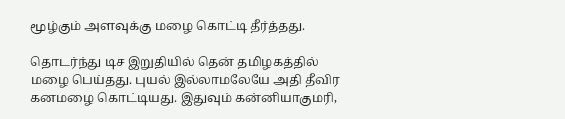மூழ்கும் அளவுக்கு மழை கொட்டி தீர்த்தது.

தொடர்ந்து டிச இறுதியில் தென் தமிழகத்தில் மழை பெய்தது. புயல் இல்லாமலேயே அதி தீவிர கனமழை கொட்டியது. இதுவும் கன்னியாகுமரி,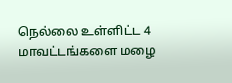நெல்லை உள்ளிட்ட 4 மாவட்டங்களை மழை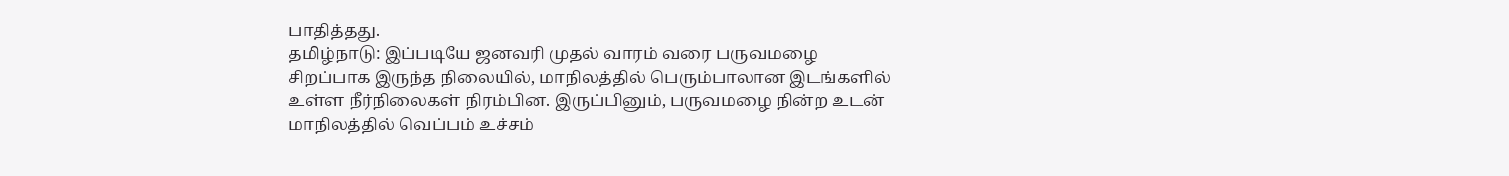பாதித்தது.
தமிழ்நாடு: இப்படியே ஜனவரி முதல் வாரம் வரை பருவமழை சிறப்பாக இருந்த நிலையில், மாநிலத்தில் பெரும்பாலான இடங்களில் உள்ள நீர்நிலைகள் நிரம்பின. இருப்பினும், பருவமழை நின்ற உடன் மாநிலத்தில் வெப்பம் உச்சம்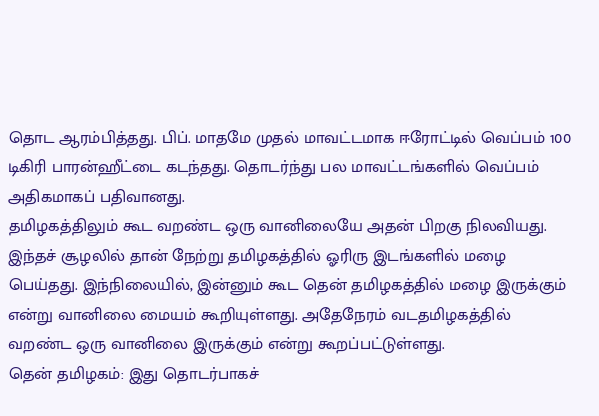தொட ஆரம்பித்தது. பிப். மாதமே முதல் மாவட்டமாக ஈரோட்டில் வெப்பம் 100 டிகிரி பாரன்ஹீட்டை கடந்தது. தொடர்ந்து பல மாவட்டங்களில் வெப்பம் அதிகமாகப் பதிவானது.
தமிழகத்திலும் கூட வறண்ட ஒரு வானிலையே அதன் பிறகு நிலவியது. இந்தச் சூழலில் தான் நேற்று தமிழகத்தில் ஓரிரு இடங்களில் மழை பெய்தது. இந்நிலையில், இன்னும் கூட தென் தமிழகத்தில் மழை இருக்கும் என்று வானிலை மையம் கூறியுள்ளது. அதேநேரம் வடதமிழகத்தில் வறண்ட ஒரு வானிலை இருக்கும் என்று கூறப்பட்டுள்ளது.
தென் தமிழகம்: இது தொடர்பாகச்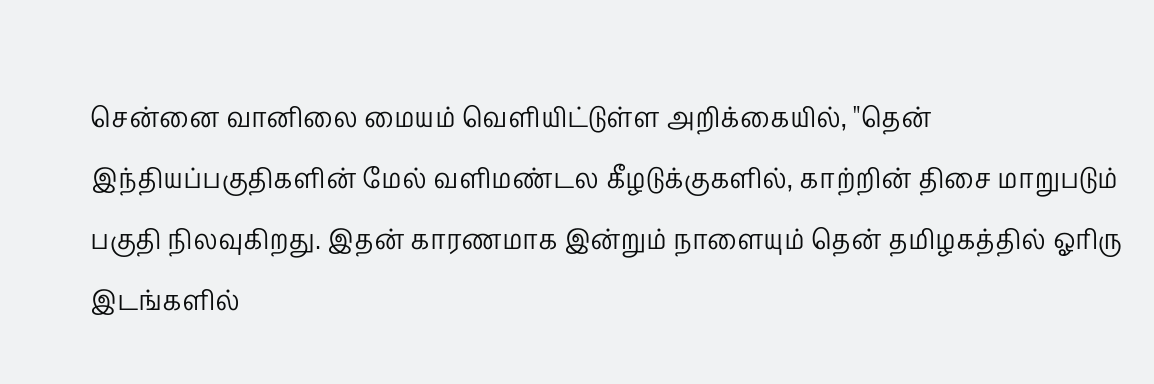சென்னை வானிலை மையம் வெளியிட்டுள்ள அறிக்கையில், "தென் இந்தியப்பகுதிகளின் மேல் வளிமண்டல கீழடுக்குகளில், காற்றின் திசை மாறுபடும் பகுதி நிலவுகிறது. இதன் காரணமாக இன்றும் நாளையும் தென் தமிழகத்தில் ஓரிரு இடங்களில்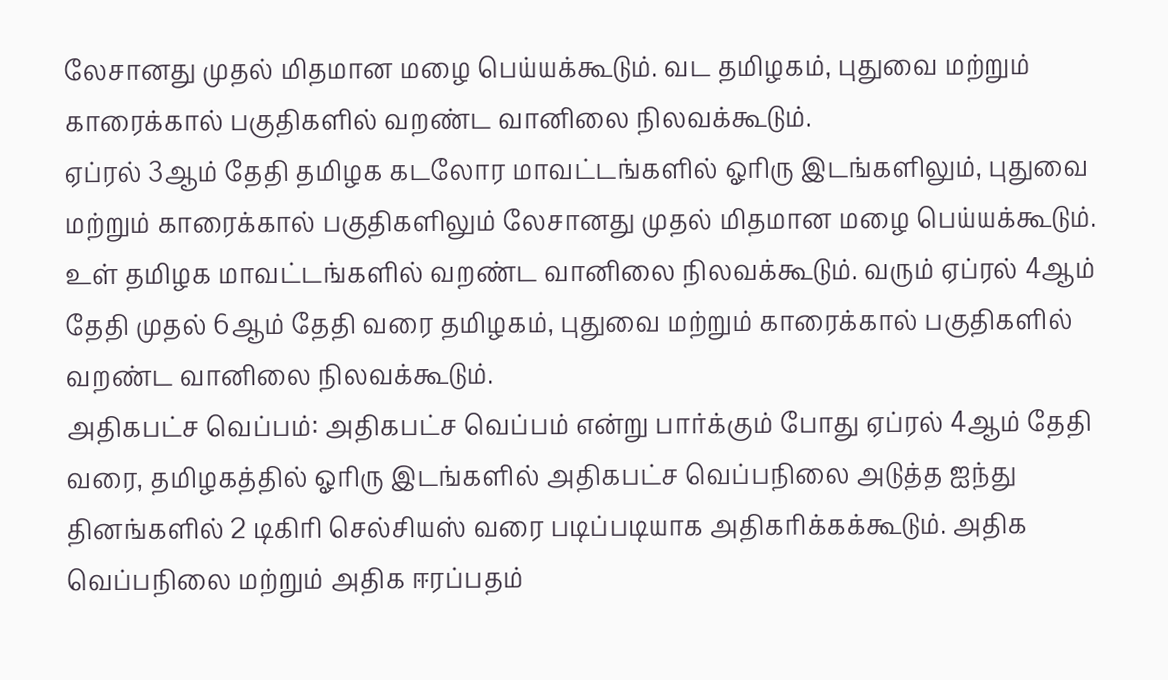லேசானது முதல் மிதமான மழை பெய்யக்கூடும். வட தமிழகம், புதுவை மற்றும் காரைக்கால் பகுதிகளில் வறண்ட வானிலை நிலவக்கூடும்.
ஏப்ரல் 3ஆம் தேதி தமிழக கடலோர மாவட்டங்களில் ஓரிரு இடங்களிலும், புதுவை மற்றும் காரைக்கால் பகுதிகளிலும் லேசானது முதல் மிதமான மழை பெய்யக்கூடும். உள் தமிழக மாவட்டங்களில் வறண்ட வானிலை நிலவக்கூடும். வரும் ஏப்ரல் 4ஆம் தேதி முதல் 6ஆம் தேதி வரை தமிழகம், புதுவை மற்றும் காரைக்கால் பகுதிகளில் வறண்ட வானிலை நிலவக்கூடும்.
அதிகபட்ச வெப்பம்: அதிகபட்ச வெப்பம் என்று பார்க்கும் போது ஏப்ரல் 4ஆம் தேதி வரை, தமிழகத்தில் ஓரிரு இடங்களில் அதிகபட்ச வெப்பநிலை அடுத்த ஐந்து தினங்களில் 2 டிகிரி செல்சியஸ் வரை படிப்படியாக அதிகரிக்கக்கூடும். அதிக வெப்பநிலை மற்றும் அதிக ஈரப்பதம்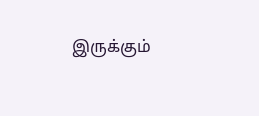இருக்கும்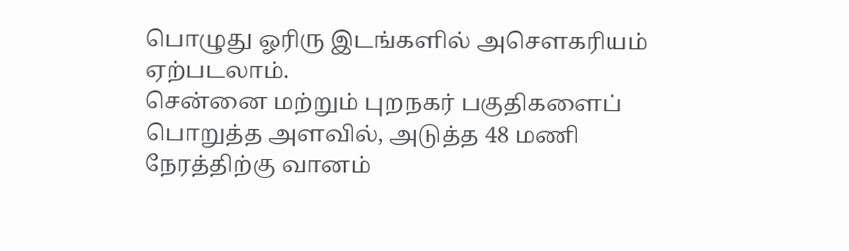பொழுது ஓரிரு இடங்களில் அசௌகரியம் ஏற்படலாம்.
சென்னை மற்றும் புறநகர் பகுதிகளைப் பொறுத்த அளவில், அடுத்த 48 மணி நேரத்திற்கு வானம்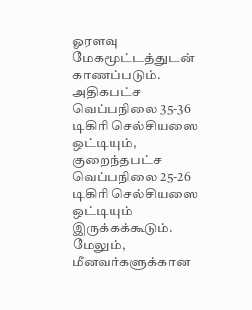ஓரளவு மேகமூட்டத்துடன் காணப்படும். அதிகபட்ச வெப்பநிலை 35-36 டிகிரி செல்சியஸை ஒட்டியும், குறைந்தபட்ச வெப்பநிலை 25-26 டிகிரி செல்சியஸை ஒட்டியும் இருக்கக்கூடும். மேலும், மீனவர்களுக்கான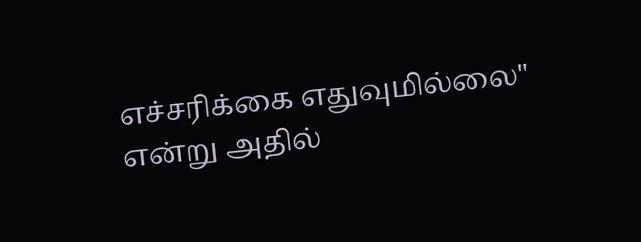எச்சரிக்கை எதுவுமில்லை" என்று அதில்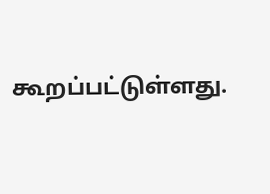கூறப்பட்டுள்ளது.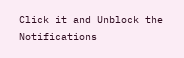Click it and Unblock the Notifications